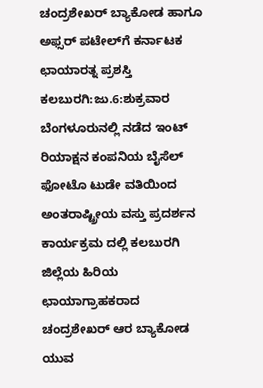ಚಂದ್ರಶೇಖರ್ ಬ್ಯಾಕೋಡ ಹಾಗೂ ಅಫ್ಸರ್ ಪಟೇಲ್‍ಗೆ ಕರ್ನಾಟಕ ಛಾಯಾರತ್ನ ಪ್ರಶಸ್ತಿ
ಕಲಬುರಗಿ:ಜು.6:ಶುಕ್ರವಾರ ಬೆಂಗಳೂರುನಲ್ಲಿ ನಡೆದ ಇಂಟ್ ರಿಯಾಕ್ಷನ ಕಂಪನಿಯ ಬೈಸೆಲ್ ಫೋಟೊ ಟುಡೇ ವತಿಯಿಂದ ಅಂತರಾಷ್ಟ್ರೀಯ ವಸ್ತು ಪ್ರದರ್ಶನ ಕಾರ್ಯಕ್ರಮ ದಲ್ಲಿ ಕಲಬುರಗಿ ಜಿಲ್ಲೆಯ ಹಿರಿಯ ಛಾಯಾಗ್ರಾಹಕರಾದ ಚಂದ್ರಶೇಖರ್ ಆರ ಬ್ಯಾಕೋಡ ಯುವ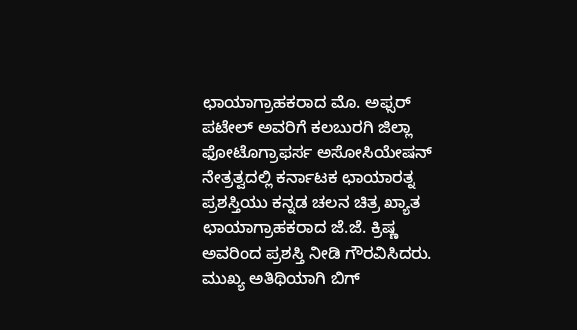ಛಾಯಾಗ್ರಾಹಕರಾದ ಮೊ. ಅಫ್ಸರ್ ಪಟೇಲ್ ಅವರಿಗೆ ಕಲಬುರಗಿ ಜಿಲ್ಲಾ ಫೋಟೊಗ್ರಾಫರ್ಸ ಅಸೋಸಿಯೇಷನ್ ನೇತ್ರತ್ವದಲ್ಲಿ ಕರ್ನಾಟಕ ಛಾಯಾರತ್ನ ಪ್ರಶಸ್ತಿಯು ಕನ್ನಡ ಚಲನ ಚಿತ್ರ ಖ್ಯಾತ ಛಾಯಾಗ್ರಾಹಕರಾದ ಜೆ.ಜೆ. ಕ್ರಿಷ್ಣ ಅವರಿಂದ ಪ್ರಶಸ್ತಿ ನೀಡಿ ಗೌರವಿಸಿದರು.
ಮುಖ್ಯ ಅತಿಥಿಯಾಗಿ ಬಿಗ್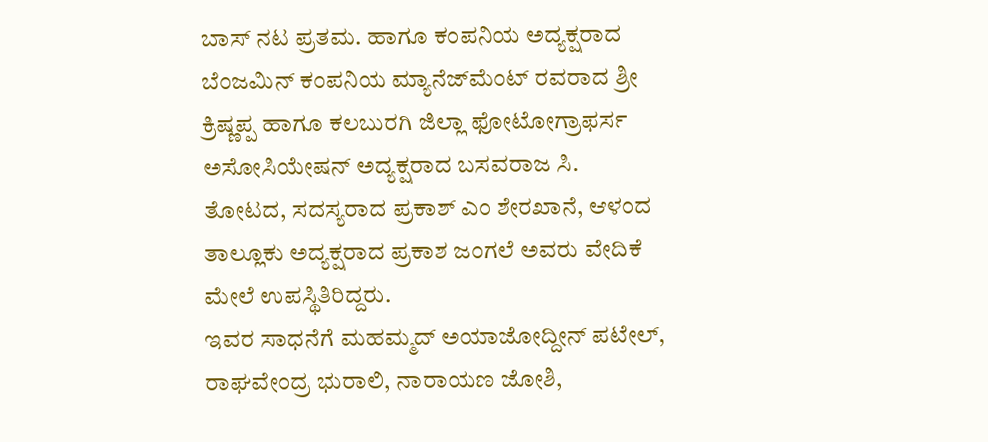ಬಾಸ್ ನಟ ಪ್ರತಮ. ಹಾಗೂ ಕಂಪನಿಯ ಅದ್ಯಕ್ಷರಾದ ಬೆಂಜಮಿನ್ ಕಂಪನಿಯ ಮ್ಯಾನೆಜ್‍ಮೆಂಟ್ ರವರಾದ ಶ್ರೀ ಕ್ರಿಷ್ಣಪ್ಪ ಹಾಗೂ ಕಲಬುರಗಿ ಜಿಲ್ಲಾ ಫೋಟೋಗ್ರಾಫರ್ಸ ಅಸೋಸಿಯೇಷನ್ ಅದ್ಯಕ್ಷರಾದ ಬಸವರಾಜ ಸಿ. ತೋಟದ, ಸದಸ್ಯರಾದ ಪ್ರಕಾಶ್ ಎಂ ಶೇರಖಾನೆ, ಆಳಂದ ತಾಲ್ಲೂಕು ಅದ್ಯಕ್ಷರಾದ ಪ್ರಕಾಶ ಜಂಗಲೆ ಅವರು ವೇದಿಕೆ ಮೇಲೆ ಉಪಸ್ಥಿತಿರಿದ್ದರು.
ಇವರ ಸಾಧನೆಗೆ ಮಹಮ್ಮದ್ ಅಯಾಜೋದ್ದೀನ್ ಪಟೇಲ್, ರಾಘವೇಂದ್ರ ಭುರಾಲಿ, ನಾರಾಯಣ ಜೋಶಿ,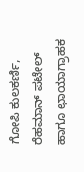ಗೋಪಿ ಕುಲಕರ್ಣಿ, ರೆಹಮಾನ್ ಪಟೇಲ್ ಹಾಗೂ ಛಾಯಾಗ್ರಾಹಕ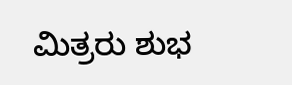ಮಿತ್ರರು ಶುಭ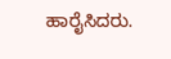ಹಾರೈಸಿದರು.